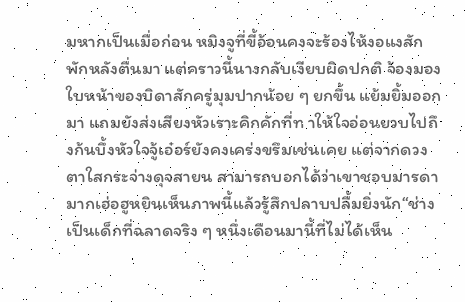มหากเป็นเมื่อก่อน หมิงจูที่ขี้อ้อนคงจะร้องไห้งอแงสักพักหลังตื่นมา แต่คราวนี้นางกลับเงียบผิดปกติ จ้องมองใบหน้าของบิดาสักครู่มุมปากน้อย ๆ ยกขึ้น แย้มยิ้มออกมา แถมยังส่งเสียงหัวเราะคิกคักที่ท าให้ใจอ่อนยวบไปถึงก้นบึ้งหัวใจจู้เอ๋อร์ยังคงเคร่งขรึมเช่นเคย แต่จากดวงตาใสกระจ่างดุจสายน สามารถบอกได้ว่าเขาชอบมารดามากเฮ่อฮูหยินเห็นภาพนี้แล้วรู้สึกปลาบปลื้มยิ่งนัก“ช่างเป็นเด็กที่ฉลาดจริง ๆ หนึ่งเดือนมานี้ที่ไม่ได้เห็น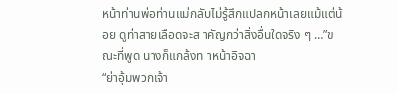หน้าท่านพ่อท่านแม่กลับไม่รู้สึกแปลกหน้าเลยแม้แต่น้อย ดูท่าสายเลือดจะส าคัญกว่าสิ่งอื่นใดจริง ๆ …”ขณะที่พูด นางก็แกล้งท าหน้าอิจฉา
“ย่าอุ้มพวกเจ้า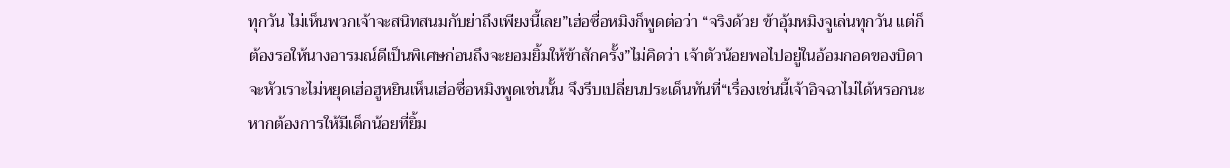ทุกวัน ไม่เห็นพวกเจ้าจะสนิทสนมกับย่าถึงเพียงนี้เลย”เฮ่อซื่อหมิงก็พูดต่อว่า “จริงด้วย ข้าอุ้มหมิงจูเล่นทุกวัน แต่ก็ต้องรอให้นางอารมณ์ดีเป็นพิเศษก่อนถึงจะยอมยิ้มให้ข้าสักครั้ง”ไม่คิดว่า เจ้าตัวน้อยพอไปอยู่ในอ้อมกอดของบิดาจะหัวเราะไม่หยุดเฮ่อฮูหยินเห็นเฮ่อซื่อหมิงพูดเช่นนั้น จึงรีบเปลี่ยนประเด็นทันที่“เรื่องเช่นนี้เจ้าอิจฉาไม่ได้หรอกนะ หากต้องการให้มีเด็กน้อยที่ยิ้ม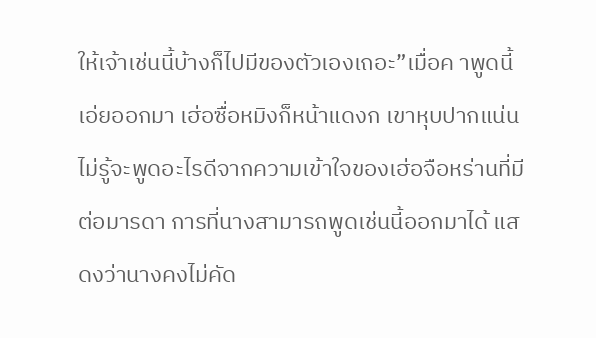ให้เจ้าเช่นนี้บ้างก็ไปมีของตัวเองเถอะ”เมื่อค าพูดนี้เอ่ยออกมา เฮ่อซื่อหมิงก็หน้าแดงก เขาหุบปากแน่น ไม่รู้จะพูดอะไรดีจากความเข้าใจของเฮ่อจือหร่านที่มีต่อมารดา การที่นางสามารถพูดเช่นนี้ออกมาได้ แสดงว่านางคงไม่คัด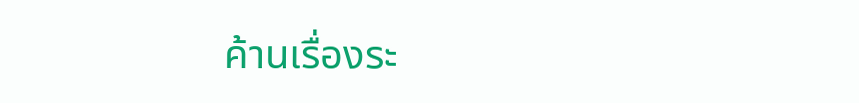ค้านเรื่องระ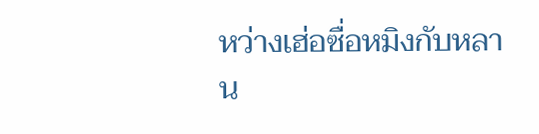หว่างเฮ่อซื่อหมิงกับหลาน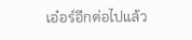เอ๋อร์อีกต่อไปแล้ว